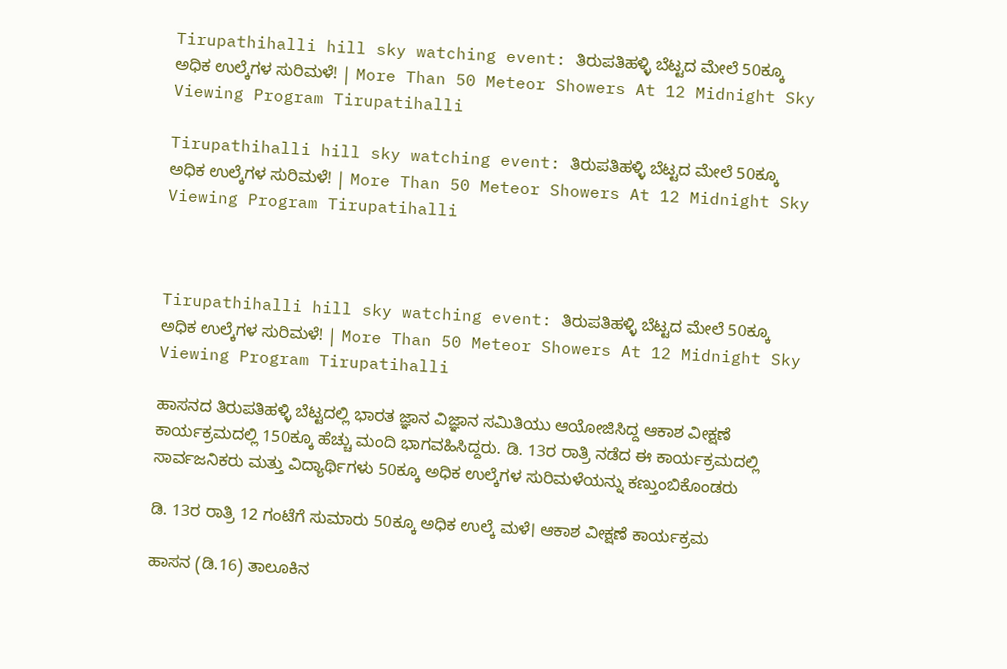Tirupathihalli hill sky watching event: ತಿರುಪತಿಹಳ್ಳಿ ಬೆಟ್ಟದ ಮೇಲೆ 50ಕ್ಕೂ ಅಧಿಕ ಉಲ್ಕೆಗಳ ಸುರಿಮಳೆ! | More Than 50 Meteor Showers At 12 Midnight Sky Viewing Program Tirupatihalli

Tirupathihalli hill sky watching event: ತಿರುಪತಿಹಳ್ಳಿ ಬೆಟ್ಟದ ಮೇಲೆ 50ಕ್ಕೂ ಅಧಿಕ ಉಲ್ಕೆಗಳ ಸುರಿಮಳೆ! | More Than 50 Meteor Showers At 12 Midnight Sky Viewing Program Tirupatihalli



Tirupathihalli hill sky watching event: ತಿರುಪತಿಹಳ್ಳಿ ಬೆಟ್ಟದ ಮೇಲೆ 50ಕ್ಕೂ ಅಧಿಕ ಉಲ್ಕೆಗಳ ಸುರಿಮಳೆ! | More Than 50 Meteor Showers At 12 Midnight Sky Viewing Program Tirupatihalli

ಹಾಸನದ ತಿರುಪತಿಹಳ್ಳಿ ಬೆಟ್ಟದಲ್ಲಿ ಭಾರತ ಜ್ಞಾನ ವಿಜ್ಞಾನ ಸಮಿತಿಯು ಆಯೋಜಿಸಿದ್ದ ಆಕಾಶ ವೀಕ್ಷಣೆ ಕಾರ್ಯಕ್ರಮದಲ್ಲಿ 150ಕ್ಕೂ ಹೆಚ್ಚು ಮಂದಿ ಭಾಗವಹಿಸಿದ್ದರು. ಡಿ. 13ರ ರಾತ್ರಿ ನಡೆದ ಈ ಕಾರ್ಯಕ್ರಮದಲ್ಲಿ ಸಾರ್ವಜನಿಕರು ಮತ್ತು ವಿದ್ಯಾರ್ಥಿಗಳು 50ಕ್ಕೂ ಅಧಿಕ ಉಲ್ಕೆಗಳ ಸುರಿಮಳೆಯನ್ನು ಕಣ್ತುಂಬಿಕೊಂಡರು

ಡಿ. 13ರ ರಾತ್ರಿ 12 ಗಂಟೆಗೆ ಸುಮಾರು 50ಕ್ಕೂ ಅಧಿಕ ಉಲ್ಕೆ ಮಳೆ। ಆಕಾಶ ವೀಕ್ಷಣೆ ಕಾರ್ಯಕ್ರಮ

ಹಾಸನ (ಡಿ.16) ತಾಲೂಕಿನ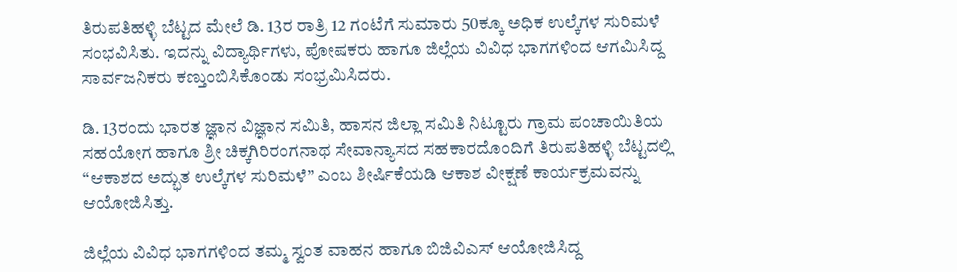ತಿರುಪತಿಹಳ್ಳಿ ಬೆಟ್ಟದ ಮೇಲೆ ಡಿ. 13ರ ರಾತ್ರಿ 12 ಗಂಟೆಗೆ ಸುಮಾರು 50ಕ್ಕೂ ಅಧಿಕ ಉಲ್ಕೆಗಳ ಸುರಿಮಳೆ ಸಂಭವಿಸಿತು. ಇದನ್ನು ವಿದ್ಯಾರ್ಥಿಗಳು, ಪೋಷಕರು ಹಾಗೂ ಜಿಲ್ಲೆಯ ವಿವಿಧ ಭಾಗಗಳಿಂದ ಆಗಮಿಸಿದ್ದ ಸಾರ್ವಜನಿಕರು ಕಣ್ತುಂಬಿಸಿಕೊಂಡು ಸಂಭ್ರಮಿಸಿದರು.

ಡಿ. 13ರಂದು ಭಾರತ ಜ್ಞಾನ ವಿಜ್ಞಾನ ಸಮಿತಿ, ಹಾಸನ ಜಿಲ್ಲಾ ಸಮಿತಿ ನಿಟ್ಟೂರು ಗ್ರಾಮ ಪಂಚಾಯಿತಿಯ ಸಹಯೋಗ ಹಾಗೂ ಶ್ರೀ ಚಿಕ್ಕಗಿರಿರಂಗನಾಥ ಸೇವಾನ್ಯಾಸದ ಸಹಕಾರದೊಂದಿಗೆ ತಿರುಪತಿಹಳ್ಳಿ ಬೆಟ್ಟದಲ್ಲಿ “ಆಕಾಶದ ಅದ್ಭುತ ಉಲ್ಕೆಗಳ ಸುರಿಮಳೆ” ಎಂಬ ಶೀರ್ಷಿಕೆಯಡಿ ಆಕಾಶ ವೀಕ್ಷಣೆ ಕಾರ್ಯಕ್ರಮವನ್ನು ಆಯೋಜಿಸಿತ್ತು.

ಜಿಲ್ಲೆಯ ವಿವಿಧ ಭಾಗಗಳಿಂದ ತಮ್ಮ ಸ್ವಂತ ವಾಹನ ಹಾಗೂ ಬಿಜಿವಿಎಸ್ ಆಯೋಜಿಸಿದ್ದ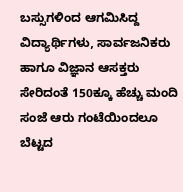ಬಸ್ಸುಗಳಿಂದ ಆಗಮಿಸಿದ್ದ ವಿದ್ಯಾರ್ಥಿಗಳು, ಸಾರ್ವಜನಿಕರು ಹಾಗೂ ವಿಜ್ಞಾನ ಆಸಕ್ತರು ಸೇರಿದಂತೆ 150ಕ್ಕೂ ಹೆಚ್ಚು ಮಂದಿ ಸಂಜೆ ಆರು ಗಂಟೆಯಿಂದಲೂ ಬೆಟ್ಟದ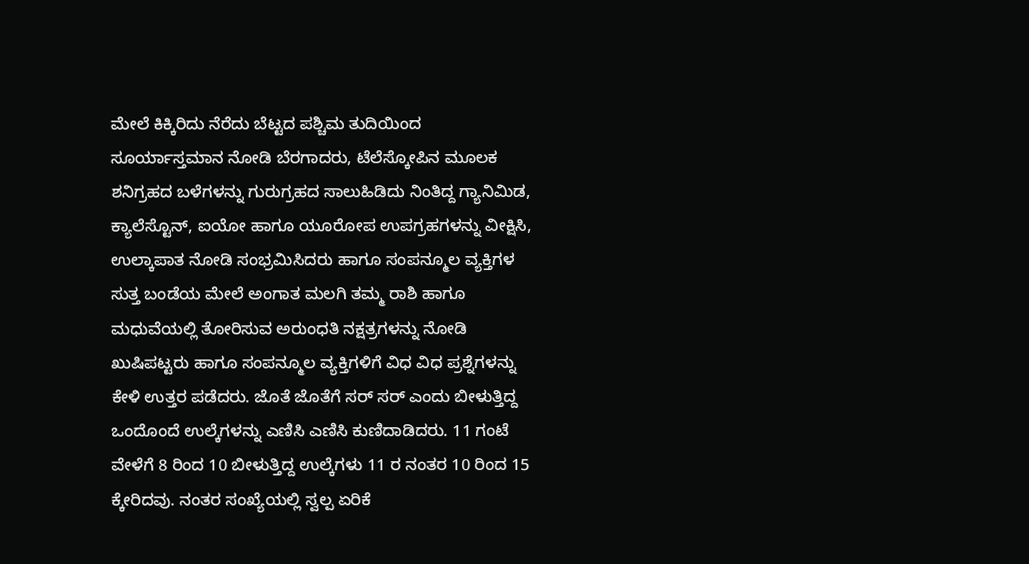ಮೇಲೆ ಕಿಕ್ಕಿರಿದು ನೆರೆದು ಬೆಟ್ಟದ ಪಶ್ಚಿಮ ತುದಿಯಿಂದ ಸೂರ್ಯಾಸ್ತಮಾನ ನೋಡಿ ಬೆರಗಾದರು, ಟೆಲೆಸ್ಕೋಪಿನ ಮೂಲಕ ಶನಿಗ್ರಹದ ಬಳೆಗಳನ್ನು ಗುರುಗ್ರಹದ ಸಾಲುಹಿಡಿದು ನಿಂತಿದ್ದ ಗ್ಯಾನಿಮಿಡ, ಕ್ಯಾಲೆಸ್ಟೊನ್, ಐಯೋ ಹಾಗೂ ಯೂರೋಪ ಉಪಗ್ರಹಗಳನ್ನು ವೀಕ್ಷಿಸಿ, ಉಲ್ಕಾಪಾತ ನೋಡಿ ಸಂಭ್ರಮಿಸಿದರು ಹಾಗೂ ಸಂಪನ್ಮೂಲ ವ್ಯಕ್ತಿಗಳ ಸುತ್ತ ಬಂಡೆಯ ಮೇಲೆ ಅಂಗಾತ ಮಲಗಿ ತಮ್ಮ ರಾಶಿ ಹಾಗೂ ಮಧುವೆಯಲ್ಲಿ ತೋರಿಸುವ ಅರುಂಧತಿ ನಕ್ಷತ್ರಗಳನ್ನು ನೋಡಿ ಖುಷಿಪಟ್ಟರು ಹಾಗೂ ಸಂಪನ್ಮೂಲ ವ್ಯಕ್ತಿಗಳಿಗೆ ವಿಧ ವಿಧ ಪ್ರಶ್ನೆಗಳನ್ನು ಕೇಳಿ ಉತ್ತರ ಪಡೆದರು. ಜೊತೆ ಜೊತೆಗೆ ಸರ್ ಸರ್ ಎಂದು ಬೀಳುತ್ತಿದ್ದ ಒಂದೊಂದೆ ಉಲ್ಕೆಗಳನ್ನು ಎಣಿಸಿ ಎಣಿಸಿ ಕುಣಿದಾಡಿದರು. 11 ಗಂಟೆ ವೇಳೆಗೆ 8 ರಿಂದ 10 ಬೀಳುತ್ತಿದ್ದ ಉಲ್ಕೆಗಳು 11 ರ ನಂತರ 10 ರಿಂದ 15 ಕ್ಕೇರಿದವು. ನಂತರ ಸಂಖ್ಯೆಯಲ್ಲಿ ಸ್ವಲ್ಪ ಏರಿಕೆ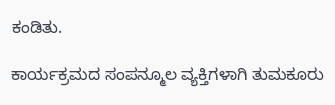ಕಂಡಿತು.

ಕಾರ್ಯಕ್ರಮದ ಸಂಪನ್ಮೂಲ ವ್ಯಕ್ತಿಗಳಾಗಿ ತುಮಕೂರು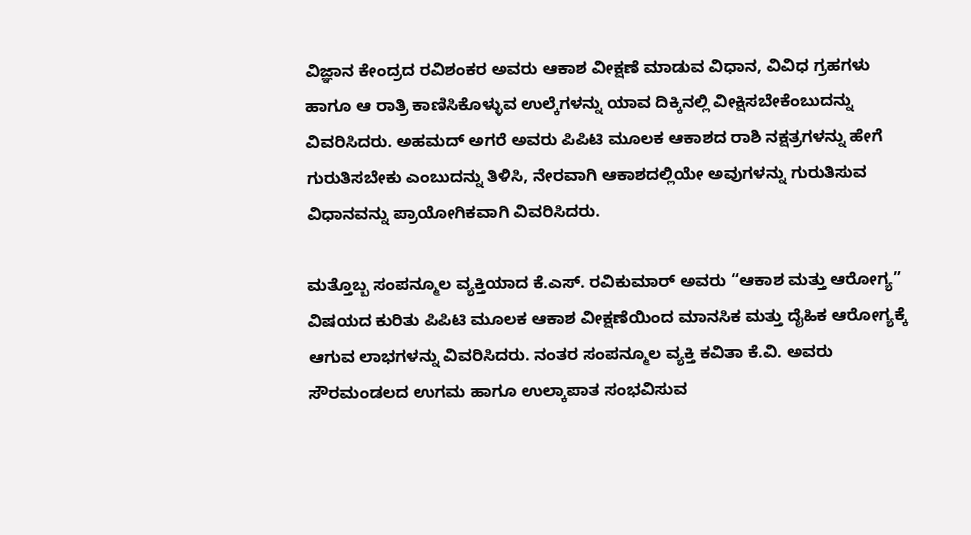ವಿಜ್ಞಾನ ಕೇಂದ್ರದ ರವಿಶಂಕರ ಅವರು ಆಕಾಶ ವೀಕ್ಷಣೆ ಮಾಡುವ ವಿಧಾನ, ವಿವಿಧ ಗ್ರಹಗಳು ಹಾಗೂ ಆ ರಾತ್ರಿ ಕಾಣಿಸಿಕೊಳ್ಳುವ ಉಲ್ಕೆಗಳನ್ನು ಯಾವ ದಿಕ್ಕಿನಲ್ಲಿ ವೀಕ್ಷಿಸಬೇಕೆಂಬುದನ್ನು ವಿವರಿಸಿದರು. ಅಹಮದ್ ಅಗರೆ ಅವರು ಪಿಪಿಟಿ ಮೂಲಕ ಆಕಾಶದ ರಾಶಿ ನಕ್ಷತ್ರಗಳನ್ನು ಹೇಗೆ ಗುರುತಿಸಬೇಕು ಎಂಬುದನ್ನು ತಿಳಿಸಿ, ನೇರವಾಗಿ ಆಕಾಶದಲ್ಲಿಯೇ ಅವುಗಳನ್ನು ಗುರುತಿಸುವ ವಿಧಾನವನ್ನು ಪ್ರಾಯೋಗಿಕವಾಗಿ ವಿವರಿಸಿದರು.

ಮತ್ತೊಬ್ಬ ಸಂಪನ್ಮೂಲ ವ್ಯಕ್ತಿಯಾದ ಕೆ.ಎಸ್. ರವಿಕುಮಾರ್ ಅವರು “ಆಕಾಶ ಮತ್ತು ಆರೋಗ್ಯ” ವಿಷಯದ ಕುರಿತು ಪಿಪಿಟಿ ಮೂಲಕ ಆಕಾಶ ವೀಕ್ಷಣೆಯಿಂದ ಮಾನಸಿಕ ಮತ್ತು ದೈಹಿಕ ಆರೋಗ್ಯಕ್ಕೆ ಆಗುವ ಲಾಭಗಳನ್ನು ವಿವರಿಸಿದರು. ನಂತರ ಸಂಪನ್ಮೂಲ ವ್ಯಕ್ತಿ ಕವಿತಾ ಕೆ.ವಿ. ಅವರು ಸೌರಮಂಡಲದ ಉಗಮ ಹಾಗೂ ಉಲ್ಕಾಪಾತ ಸಂಭವಿಸುವ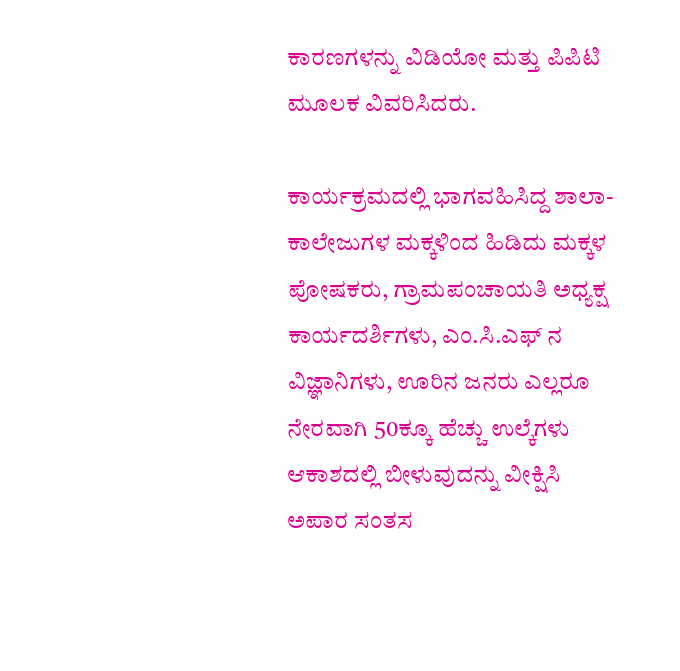ಕಾರಣಗಳನ್ನು ವಿಡಿಯೋ ಮತ್ತು ಪಿಪಿಟಿ ಮೂಲಕ ವಿವರಿಸಿದರು.

ಕಾರ್ಯಕ್ರಮದಲ್ಲಿ ಭಾಗವಹಿಸಿದ್ದ ಶಾಲಾ-ಕಾಲೇಜುಗಳ ಮಕ್ಕಳಿಂದ ಹಿಡಿದು ಮಕ್ಕಳ ಪೋಷಕರು, ಗ್ರಾಮಪಂಚಾಯತಿ ಅಧ್ಯಕ್ಷ ಕಾರ್ಯದರ್ಶಿಗಳು, ಎಂ.ಸಿ.ಎಫ್ ನ ವಿಜ್ಞಾನಿಗಳು, ಊರಿನ ಜನರು ಎಲ್ಲರೂ ನೇರವಾಗಿ 50ಕ್ಕೂ ಹೆಚ್ಚು ಉಲ್ಕೆಗಳು ಆಕಾಶದಲ್ಲಿ ಬೀಳುವುದನ್ನು ವೀಕ್ಷಿಸಿ ಅಪಾರ ಸಂತಸ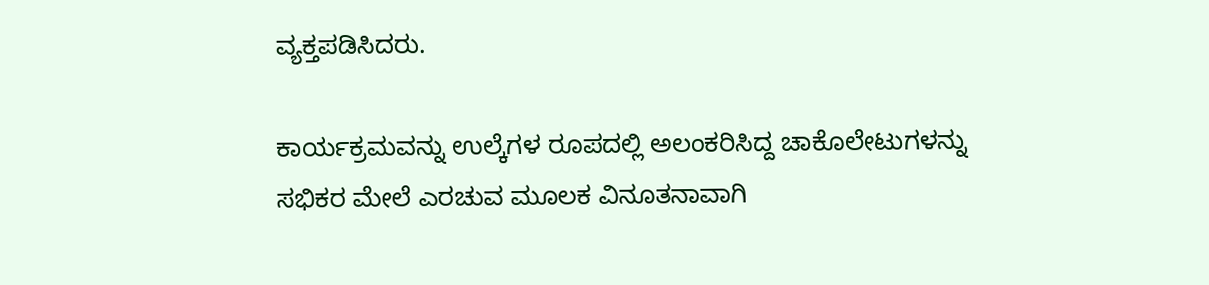ವ್ಯಕ್ತಪಡಿಸಿದರು.

ಕಾರ್ಯಕ್ರಮವನ್ನು ಉಲ್ಕೆಗಳ ರೂಪದಲ್ಲಿ ಅಲಂಕರಿಸಿದ್ದ ಚಾಕೊಲೇಟುಗಳನ್ನು ಸಭಿಕರ ಮೇಲೆ ಎರಚುವ ಮೂಲಕ ವಿನೂತನಾವಾಗಿ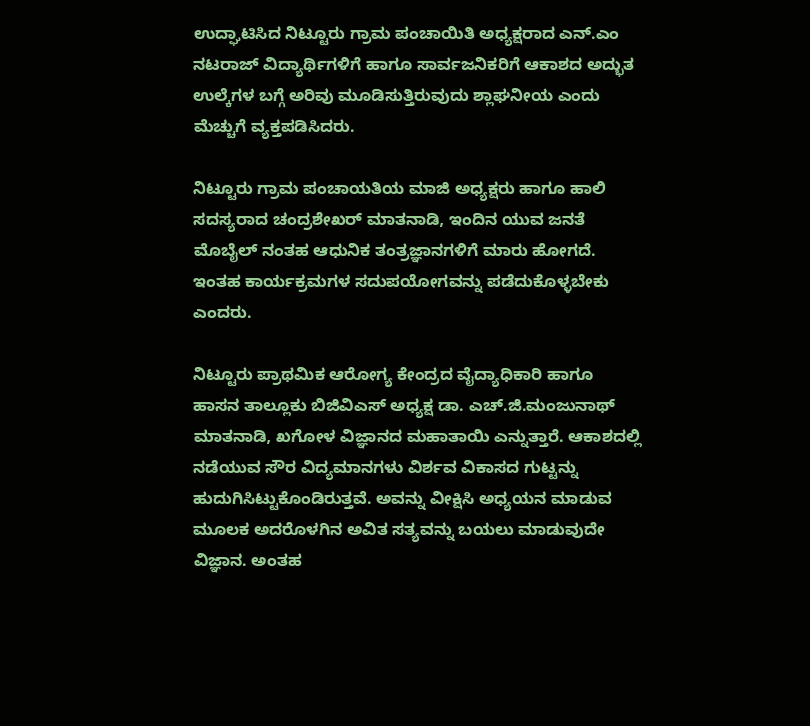ಉದ್ಘಾಟಿಸಿದ ನಿಟ್ಟೂರು ಗ್ರಾಮ ಪಂಚಾಯಿತಿ ಅಧ್ಯಕ್ಷರಾದ ಎನ್.ಎಂ ನಟರಾಜ್ ವಿದ್ಯಾರ್ಥಿಗಳಿಗೆ ಹಾಗೂ ಸಾರ್ವಜನಿಕರಿಗೆ ಆಕಾಶದ ಅದ್ಭುತ ಉಲ್ಕೆಗಳ ಬಗ್ಗೆ ಅರಿವು ಮೂಡಿಸುತ್ತಿರುವುದು ಶ್ಲಾಘನೀಯ ಎಂದು ಮೆಚ್ಚುಗೆ ವ್ಯಕ್ತಪಡಿಸಿದರು.

ನಿಟ್ಟೂರು ಗ್ರಾಮ ಪಂಚಾಯತಿಯ ಮಾಜಿ ಅಧ್ಯಕ್ಷರು ಹಾಗೂ ಹಾಲಿ ಸದಸ್ಯರಾದ ಚಂದ್ರಶೇಖರ್ ಮಾತನಾಡಿ, ಇಂದಿನ ಯುವ ಜನತೆ ಮೊಬೈಲ್ ನಂತಹ ಆಧುನಿಕ ತಂತ್ರಜ್ಞಾನಗಳಿಗೆ ಮಾರು ಹೋಗದೆ. ಇಂತಹ ಕಾರ್ಯಕ್ರಮಗಳ ಸದುಪಯೋಗವನ್ನು ಪಡೆದುಕೊಳ್ಳಬೇಕು ಎಂದರು.

ನಿಟ್ಟೂರು ಪ್ರಾಥಮಿಕ ಆರೋಗ್ಯ ಕೇಂದ್ರದ ವೈದ್ಯಾಧಿಕಾರಿ ಹಾಗೂ ಹಾಸನ ತಾಲ್ಲೂಕು ಬಿಜಿವಿಎಸ್ ಅಧ್ಯಕ್ಷ ಡಾ. ಎಚ್.ಜಿ.ಮಂಜುನಾಥ್ ಮಾತನಾಡಿ, ಖಗೋಳ ವಿಜ್ಞಾನದ ಮಹಾತಾಯಿ ಎನ್ನುತ್ತಾರೆ. ಆಕಾಶದಲ್ಲಿ ನಡೆಯುವ ಸೌರ ವಿದ್ಯಮಾನಗಳು ವಿರ್ಶವ ವಿಕಾಸದ ಗುಟ್ಟನ್ನು ಹುದುಗಿಸಿಟ್ಟುಕೊಂಡಿರುತ್ತವೆ. ಅವನ್ನು ವೀಕ್ಷಿಸಿ ಅಧ್ಯಯನ ಮಾಡುವ ಮೂಲಕ ಅದರೊಳಗಿನ ಅವಿತ ಸತ್ಯವನ್ನು ಬಯಲು ಮಾಡುವುದೇ ವಿಜ್ಞಾನ. ಅಂತಹ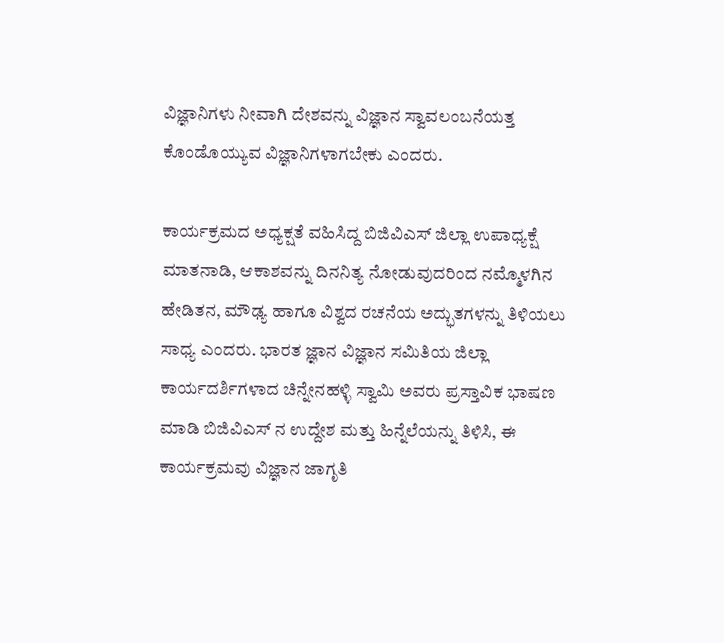ವಿಜ್ಞಾನಿಗಳು ನೀವಾಗಿ ದೇಶವನ್ನು ವಿಜ್ಞಾನ ಸ್ವಾವಲಂಬನೆಯತ್ತ ಕೊಂಡೊಯ್ಯುವ ವಿಜ್ಞಾನಿಗಳಾಗಬೇಕು ಎಂದರು.

ಕಾರ್ಯಕ್ರಮದ ಅಧ್ಯಕ್ಷತೆ ವಹಿಸಿದ್ದ ಬಿಜಿವಿಎಸ್ ಜಿಲ್ಲಾ ಉಪಾಧ್ಯಕ್ಷೆ ಮಾತನಾಡಿ, ಆಕಾಶವನ್ನು ದಿನನಿತ್ಯ ನೋಡುವುದರಿಂದ ನಮ್ಮೊಳಗಿನ ಹೇಡಿತನ, ಮೌಢ್ಯ ಹಾಗೂ ವಿಶ್ವದ ರಚನೆಯ ಅದ್ಭುತಗಳನ್ನು ತಿಳಿಯಲು ಸಾಧ್ಯ ಎಂದರು. ಭಾರತ ಜ್ಞಾನ ವಿಜ್ಞಾನ ಸಮಿತಿಯ ಜಿಲ್ಲಾ ಕಾರ್ಯದರ್ಶಿಗಳಾದ ಚಿನ್ನೇನಹಳ್ಳಿ ಸ್ವಾಮಿ ಅವರು ಪ್ರಸ್ತಾವಿಕ ಭಾಷಣ ಮಾಡಿ ಬಿಜಿವಿಎಸ್ ನ ಉದ್ದೇಶ ಮತ್ತು ಹಿನ್ನೆಲೆಯನ್ನು ತಿಳಿಸಿ, ಈ ಕಾರ್ಯಕ್ರಮವು ವಿಜ್ಞಾನ ಜಾಗೃತಿ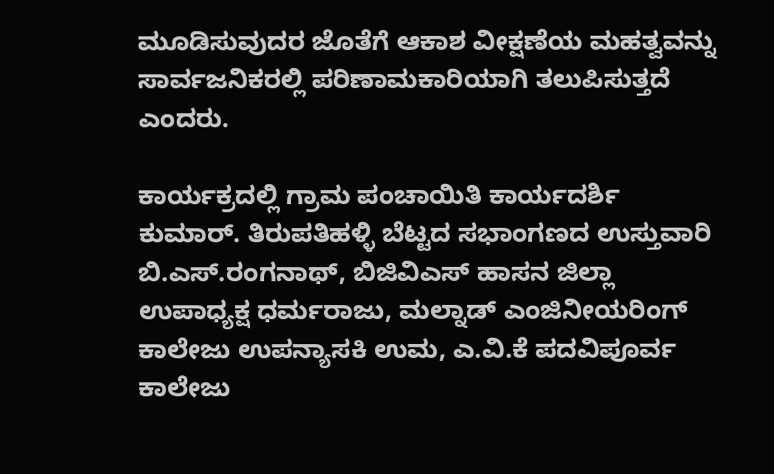ಮೂಡಿಸುವುದರ ಜೊತೆಗೆ ಆಕಾಶ ವೀಕ್ಷಣೆಯ ಮಹತ್ವವನ್ನು ಸಾರ್ವಜನಿಕರಲ್ಲಿ ಪರಿಣಾಮಕಾರಿಯಾಗಿ ತಲುಪಿಸುತ್ತದೆ ಎಂದರು.

ಕಾರ್ಯಕ್ರದಲ್ಲಿ ಗ್ರಾಮ ಪಂಚಾಯಿತಿ ಕಾರ್ಯದರ್ಶಿ ಕುಮಾರ್. ತಿರುಪತಿಹಳ್ಳಿ ಬೆಟ್ಟದ ಸಭಾಂಗಣದ ಉಸ್ತುವಾರಿ ಬಿ.ಎಸ್.ರಂಗನಾಥ್, ಬಿಜಿವಿಎಸ್ ಹಾಸನ ಜಿಲ್ಲಾ ಉಪಾಧ್ಯಕ್ಷ ಧರ್ಮರಾಜು, ಮಲ್ನಾಡ್ ಎಂಜಿನೀಯರಿಂಗ್ ಕಾಲೇಜು ಉಪನ್ಯಾಸಕಿ ಉಮ, ಎ.ವಿ.ಕೆ ಪದವಿಪೂರ್ವ ಕಾಲೇಜು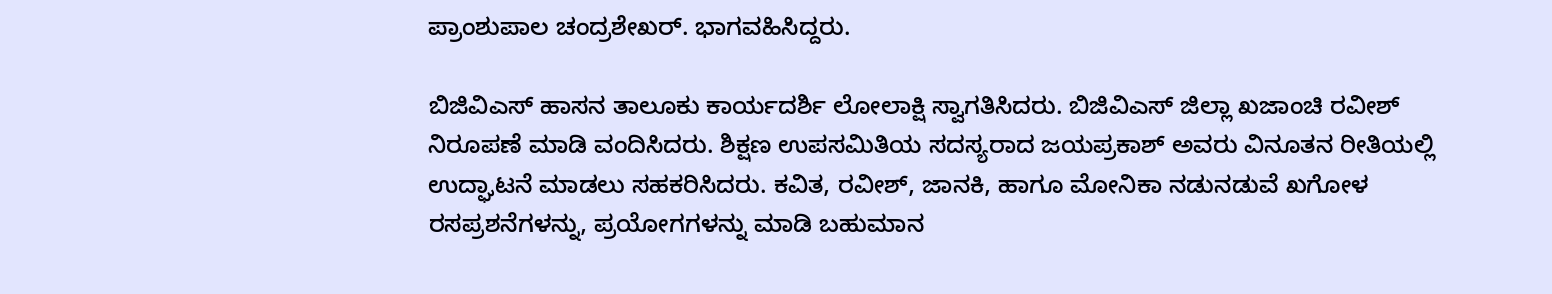ಪ್ರಾಂಶುಪಾಲ ಚಂದ್ರಶೇಖರ್. ಭಾಗವಹಿಸಿದ್ದರು.

ಬಿಜಿವಿಎಸ್ ಹಾಸನ ತಾಲೂಕು ಕಾರ್ಯದರ್ಶಿ ಲೋಲಾಕ್ಷಿ ಸ್ವಾಗತಿಸಿದರು. ಬಿಜಿವಿಎಸ್ ಜಿಲ್ಲಾ ಖಜಾಂಚಿ ರವೀಶ್ ನಿರೂಪಣೆ ಮಾಡಿ ವಂದಿಸಿದರು. ಶಿಕ್ಷಣ ಉಪಸಮಿತಿಯ ಸದಸ್ಯರಾದ ಜಯಪ್ರಕಾಶ್ ಅವರು ವಿನೂತನ ರೀತಿಯಲ್ಲಿ ಉದ್ಘಾಟನೆ ಮಾಡಲು ಸಹಕರಿಸಿದರು. ಕವಿತ, ರವೀಶ್, ಜಾನಕಿ, ಹಾಗೂ ಮೋನಿಕಾ ನಡುನಡುವೆ ಖಗೋಳ ರಸಪ್ರಶನೆಗಳನ್ನು, ಪ್ರಯೋಗಗಳನ್ನು ಮಾಡಿ ಬಹುಮಾನ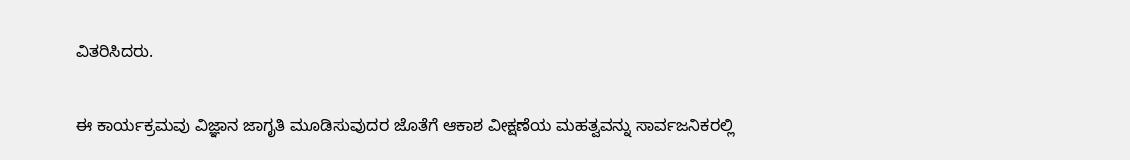ವಿತರಿಸಿದರು.

ಈ ಕಾರ್ಯಕ್ರಮವು ವಿಜ್ಞಾನ ಜಾಗೃತಿ ಮೂಡಿಸುವುದರ ಜೊತೆಗೆ ಆಕಾಶ ವೀಕ್ಷಣೆಯ ಮಹತ್ವವನ್ನು ಸಾರ್ವಜನಿಕರಲ್ಲಿ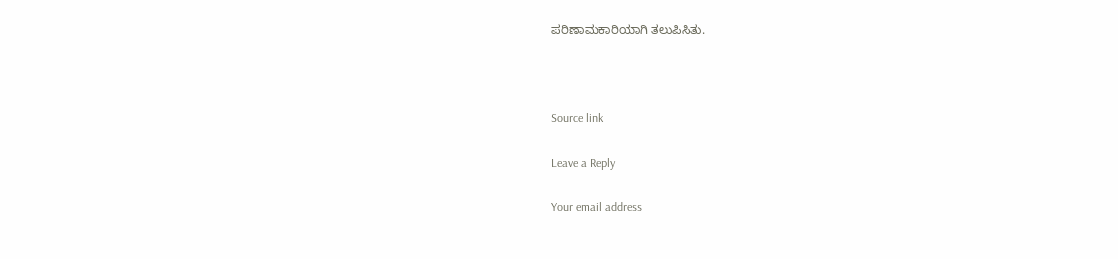ಪರಿಣಾಮಕಾರಿಯಾಗಿ ತಲುಪಿಸಿತು.



Source link

Leave a Reply

Your email address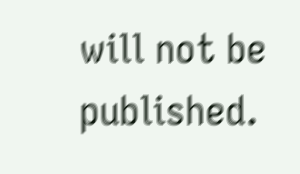will not be published.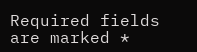Required fields are marked *